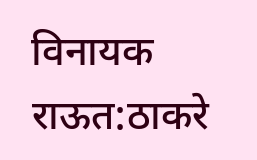विनायक राऊत:ठाकरे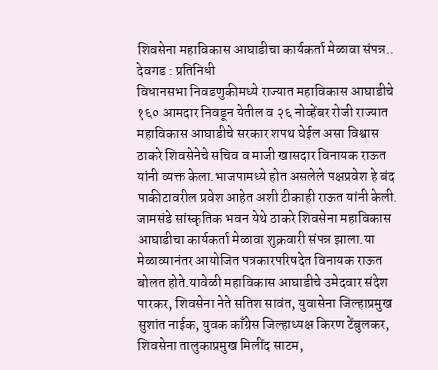शिवसेना महाविकास आघाडीचा कार्यकर्ता मेळावा संपन्न..
देवगड : प्रतिनिधी
विधानसभा निवडणुकीमध्ये राज्यात महाविकास आघाडीचे १६० आमदार निवडून येतील व २६ नोव्हेंबर रोजी राज्यात महाविकास आघाडीचे सरकार शपथ घेईल असा विश्वास ठाकरे शिवसेनेचे सचिव व माजी खासदार विनायक राऊत यांनी व्यक्त केला.भाजपामध्ये होत असलेले पक्षप्रवेश हे बंद पाकीटावरील प्रवेश आहेत अशी टीकाही राऊत यांनी केली.
जामसंडे सांस्कृतिक भवन येथे ठाकरे शिवसेना महाविकास आघाडीचा कार्यकर्ता मेळावा शुक्रवारी संपन्न झाला.या मेळाव्यानंतर आयोजित पत्रकारपरिषदेत विनायक राऊत बोलत होते.यावेळी महाविकास आघाडीचे उमेदवार संदेश पारकर, शिवसेना नेते सतिश सावंत, युवासेना जिल्हाप्रमुख सुशांत नाईक, युवक काँग्रेस जिल्हाध्यक्ष किरण टेंबुलकर, शिवसेना तालुकाप्रमुख मिलींद साटम,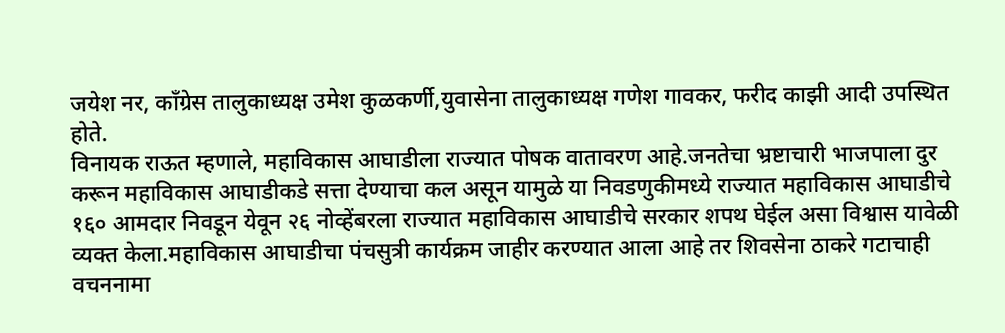जयेश नर, काँग्रेस तालुकाध्यक्ष उमेश कुळकर्णी,युवासेना तालुकाध्यक्ष गणेश गावकर, फरीद काझी आदी उपस्थित होते.
विनायक राऊत म्हणाले, महाविकास आघाडीला राज्यात पोषक वातावरण आहे.जनतेचा भ्रष्टाचारी भाजपाला दुर करून महाविकास आघाडीकडे सत्ता देण्याचा कल असून यामुळे या निवडणुकीमध्ये राज्यात महाविकास आघाडीचे १६० आमदार निवडून येवून २६ नोव्हेंबरला राज्यात महाविकास आघाडीचे सरकार शपथ घेईल असा विश्वास यावेळी व्यक्त केला.महाविकास आघाडीचा पंचसुत्री कार्यक्रम जाहीर करण्यात आला आहे तर शिवसेना ठाकरे गटाचाही वचननामा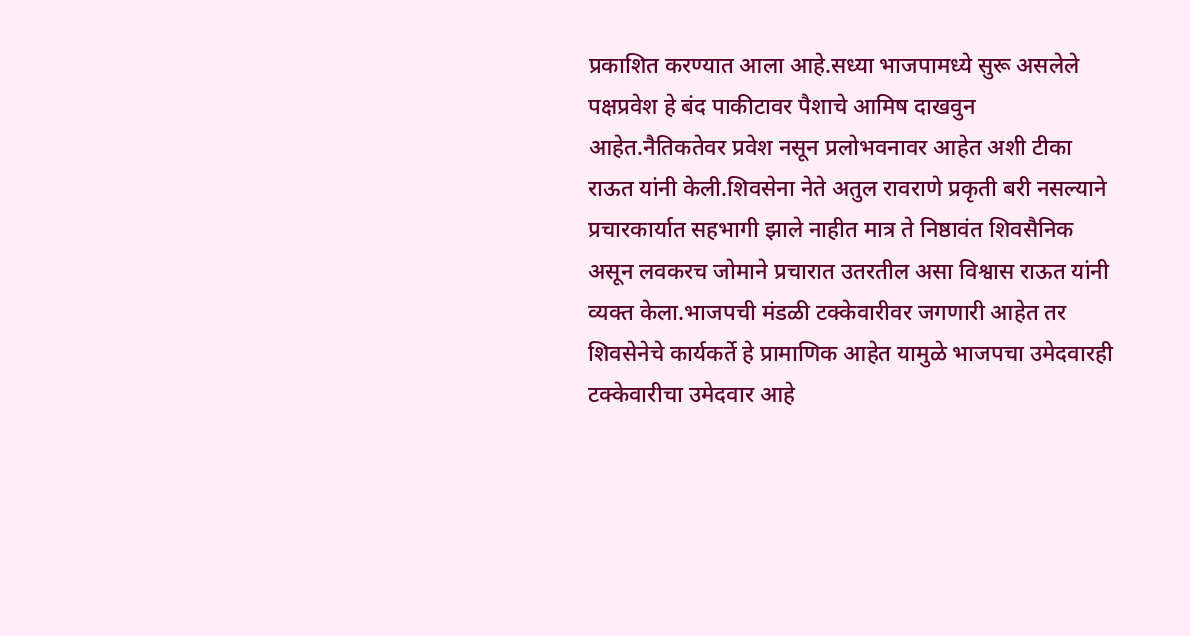प्रकाशित करण्यात आला आहे.सध्या भाजपामध्ये सुरू असलेले पक्षप्रवेश हे बंद पाकीटावर पैशाचे आमिष दाखवुन आहेत.नैतिकतेवर प्रवेश नसून प्रलोभवनावर आहेत अशी टीका राऊत यांनी केली.शिवसेना नेते अतुल रावराणे प्रकृती बरी नसल्याने प्रचारकार्यात सहभागी झाले नाहीत मात्र ते निष्ठावंत शिवसैनिक असून लवकरच जोमाने प्रचारात उतरतील असा विश्वास राऊत यांनी व्यक्त केला.भाजपची मंडळी टक्केवारीवर जगणारी आहेत तर शिवसेनेचे कार्यकर्ते हे प्रामाणिक आहेत यामुळे भाजपचा उमेदवारही टक्केवारीचा उमेदवार आहे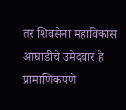तर शिवसेना महाविकास आघाडीचे उमेदवार हे प्रामाणिकपणे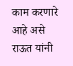काम करणारे आहे असे राऊत यांनी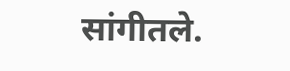सांगीतले.